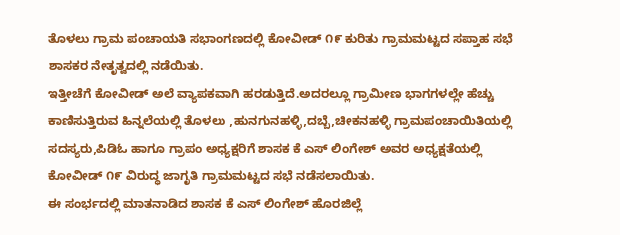ತೊಳಲು ಗ್ರಾಮ ಪಂಚಾಯತಿ ಸಭಾಂಗಣದಲ್ಲಿ ಕೋವೀಡ್ ೧೯ ಕುರಿತು ಗ್ರಾಮಮಟ್ಟದ ಸಪ್ತಾಹ ಸಭೆ ಶಾಸಕರ ನೇತೃತ್ವದಲ್ಲಿ ನಡೆಯಿತು.
ಇತ್ತೀಚೆಗೆ ಕೋವೀಡ್ ಅಲೆ ವ್ಯಾಪಕವಾಗಿ ಹರಡುತ್ತಿದೆ.ಅದರಲ್ಲೂ ಗ್ರಾಮೀಣ ಭಾಗಗಳಲ್ಲೇ ಹೆಚ್ಚು ಕಾಣಿಸುತ್ತಿರುವ ಹಿನ್ನಲೆಯಲ್ಲಿ ತೊಳಲು ,ಹುನಗುನಹಳ್ಳಿ,ದಬ್ಬೆ,ಚೀಕನಹಳ್ಳಿ ಗ್ರಾಮಪಂಚಾಯಿತಿಯಲ್ಲಿ ಸದಸ್ಯರು,ಪಿಡಿಓ ಹಾಗೂ ಗ್ರಾಪಂ ಅಧ್ಯಕ್ಷರಿಗೆ ಶಾಸಕ ಕೆ ಎಸ್ ಲಿಂಗೇಶ್ ಅವರ ಅಧ್ಯಕ್ಷತೆಯಲ್ಲಿ ಕೋವೀಡ್ ೧೯ ವಿರುದ್ಧ ಜಾಗೃತಿ ಗ್ರಾಮಮಟ್ಟದ ಸಭೆ ನಡೆಸಲಾಯಿತು.
ಈ ಸಂರ್ಭದಲ್ಲಿ ಮಾತನಾಡಿದ ಶಾಸಕ ಕೆ ಎಸ್ ಲಿಂಗೇಶ್ ಹೊರಜಿಲ್ಲೆ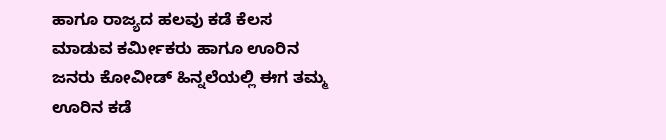ಹಾಗೂ ರಾಜ್ಯದ ಹಲವು ಕಡೆ ಕೆಲಸ ಮಾಡುವ ಕರ್ಮೀಕರು ಹಾಗೂ ಊರಿನ ಜನರು ಕೋವೀಡ್ ಹಿನ್ನಲೆಯಲ್ಲಿ ಈಗ ತಮ್ಮ ಊರಿನ ಕಡೆ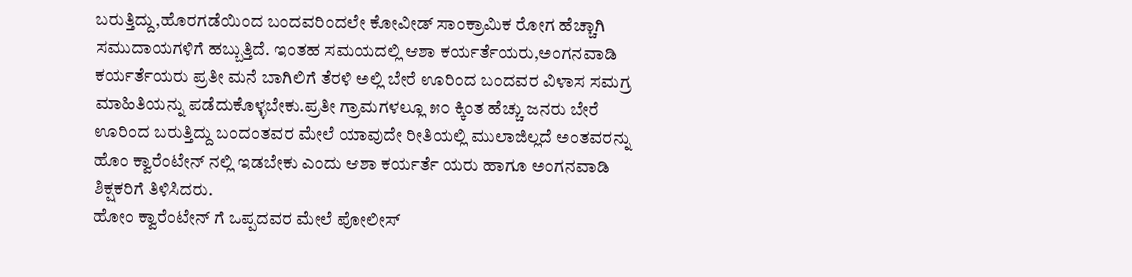ಬರುತ್ತಿದ್ದು,ಹೊರಗಡೆಯಿಂದ ಬಂದವರಿಂದಲೇ ಕೋವೀಡ್ ಸಾಂಕ್ರಾಮಿಕ ರೋಗ ಹೆಚ್ಚಾಗಿ ಸಮುದಾಯಗಳಿಗೆ ಹಬ್ಬುತ್ತಿದೆ. ಇಂತಹ ಸಮಯದಲ್ಲಿ ಆಶಾ ಕರ್ಯರ್ತೆಯರು,ಅಂಗನವಾಡಿ ಕರ್ಯರ್ತೆಯರು ಪ್ರತೀ ಮನೆ ಬಾಗಿಲಿಗೆ ತೆರಳಿ ಅಲ್ಲಿ ಬೇರೆ ಊರಿಂದ ಬಂದವರ ವಿಳಾಸ ಸಮಗ್ರ ಮಾಹಿತಿಯನ್ನು ಪಡೆದುಕೊಳ್ಳಬೇಕು.ಪ್ರತೀ ಗ್ರಾಮಗಳಲ್ಲೂ ೫೦ ಕ್ಕಿಂತ ಹೆಚ್ಚು ಜನರು ಬೇರೆ ಊರಿಂದ ಬರುತ್ತಿದ್ದು ಬಂದಂತವರ ಮೇಲೆ ಯಾವುದೇ ರೀತಿಯಲ್ಲಿ ಮುಲಾಜಿಲ್ಲದೆ ಅಂತವರನ್ನು ಹೊಂ ಕ್ವಾರೆಂಟೇನ್ ನಲ್ಲಿ ಇಡಬೇಕು ಎಂದು ಆಶಾ ಕರ್ಯರ್ತೆ ಯರು ಹಾಗೂ ಅಂಗನವಾಡಿ ಶಿಕ್ಷಕರಿಗೆ ತಿಳಿಸಿದರು.
ಹೋಂ ಕ್ವಾರೆಂಟೇನ್ ಗೆ ಒಪ್ಪದವರ ಮೇಲೆ ಪೋಲೀಸ್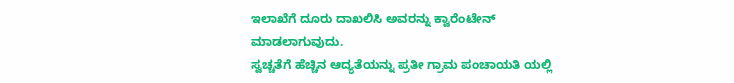ಇಲಾಖೆಗೆ ದೂರು ದಾಖಲಿಸಿ ಅವರನ್ನು ಕ್ವಾರೆಂಟೇನ್ ಮಾಡಲಾಗುವುದು.
ಸ್ವಚ್ಚತೆಗೆ ಹೆಚ್ಚಿನ ಆದ್ಯತೆಯನ್ನು ಪ್ರತೀ ಗ್ರಾಮ ಪಂಚಾಯತಿ ಯಲ್ಲಿ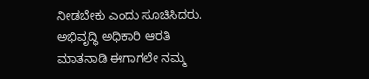ನೀಡಬೇಕು ಎಂದು ಸೂಚಿಸಿದರು.
ಅಭಿವೃದ್ಧಿ ಅಧಿಕಾರಿ ಆರತಿ ಮಾತನಾಡಿ ಈಗಾಗಲೇ ನಮ್ಮ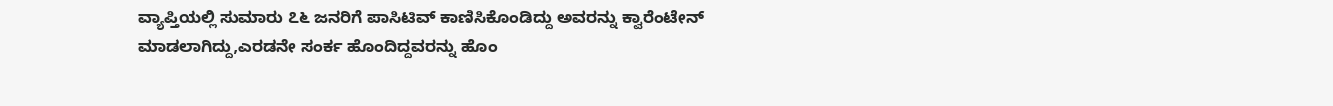ವ್ಯಾಪ್ತಿಯಲ್ಲಿ ಸುಮಾರು ೭೬ ಜನರಿಗೆ ಪಾಸಿಟಿವ್ ಕಾಣಿಸಿಕೊಂಡಿದ್ದು ಅವರನ್ನು ಕ್ವಾರೆಂಟೇನ್ ಮಾಡಲಾಗಿದ್ದು,ಎರಡನೇ ಸಂರ್ಕ ಹೊಂದಿದ್ದವರನ್ನು ಹೊಂ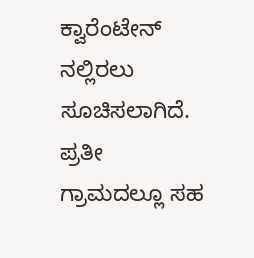ಕ್ವಾರೆಂಟೇನ್ ನಲ್ಲಿರಲು ಸೂಚಿಸಲಾಗಿದೆ. ಪ್ರತೀ ಗ್ರಾಮದಲ್ಲೂ ಸಹ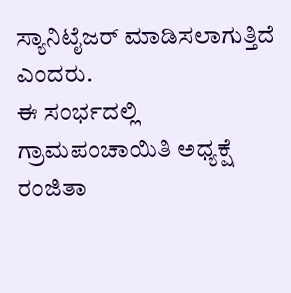ಸ್ಯಾನಿಟೈಜರ್ ಮಾಡಿಸಲಾಗುತ್ತಿದೆ ಎಂದರು.
ಈ ಸಂರ್ಭದಲ್ಲಿ ಗ್ರಾಮಪಂಚಾಯಿತಿ ಅಧ್ಯಕ್ಷೆ ರಂಜಿತಾ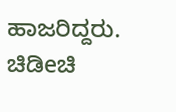ಹಾಜರಿದ್ದರು.
ಚಿಡಿeಚಿ